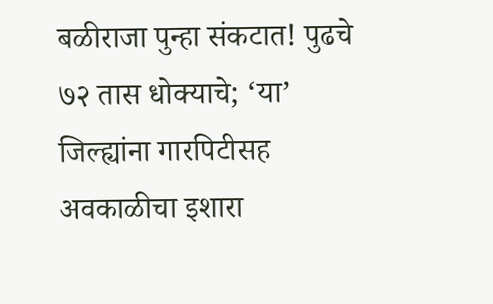बळीराजा पुन्हा संकटात! पुढचे ७२ तास धोक्याचे; ‘या’ जिल्ह्यांना गारपिटीसह अवकाळीचा इशारा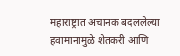महाराष्ट्रात अचानक बदललेल्या हवामानामुळे शेतकरी आणि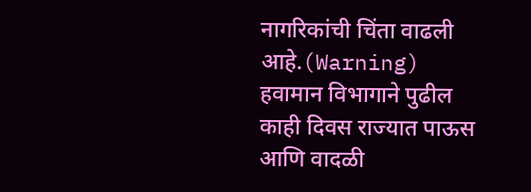नागरिकांची चिंता वाढली आहे.(Warning) हवामान विभागाने पुढील काही दिवस राज्यात पाऊस आणि वादळी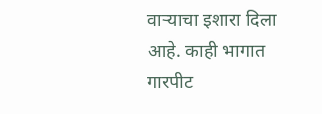वाऱ्याचा इशारा दिला आहे. काही भागात गारपीट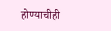होण्याचीही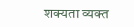शक्यता व्यक्त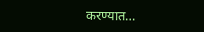करण्यात…